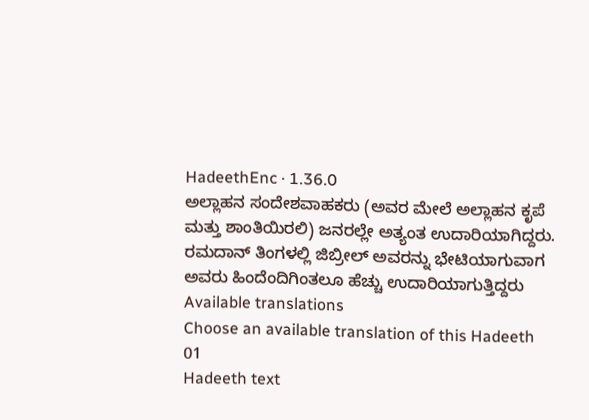HadeethEnc · 1.36.0
ಅಲ್ಲಾಹನ ಸಂದೇಶವಾಹಕರು (ಅವರ ಮೇಲೆ ಅಲ್ಲಾಹನ ಕೃಪೆ ಮತ್ತು ಶಾಂತಿಯಿರಲಿ) ಜನರಲ್ಲೇ ಅತ್ಯಂತ ಉದಾರಿಯಾಗಿದ್ದರು. ರಮದಾನ್ ತಿಂಗಳಲ್ಲಿ ಜಿಬ್ರೀಲ್ ಅವರನ್ನು ಭೇಟಿಯಾಗುವಾಗ ಅವರು ಹಿಂದೆಂದಿಗಿಂತಲೂ ಹೆಚ್ಚು ಉದಾರಿಯಾಗುತ್ತಿದ್ದರು
Available translations
Choose an available translation of this Hadeeth
01
Hadeeth text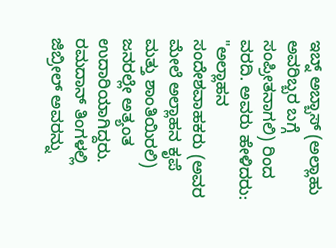ಇಬ್ನ್ ಅಬ್ಬಾಸ್ (ಅಲ್ಲಾಹು ಅವರಿಬ್ಬರ ಬಗ್ಗೆ ಸಂಪ್ರೀತನಾಗಲಿ) ರಿಂದ ವರದಿ. ಅವರು ಹೇಳಿದರು: "ಅಲ್ಲಾಹನ ಸಂದೇಶವಾಹಕರು (ಅವರ ಮೇಲೆ ಅಲ್ಲಾಹನ ಕೃಪೆ ಮತ್ತು ಶಾಂತಿಯಿರಲಿ) ಜನರಲ್ಲೇ ಅತ್ಯಂತ ಉದಾರಿಯಾಗಿದ್ದರು. ರಮದಾನ್ ತಿಂಗಳಲ್ಲಿ ಜಿಬ್ರೀಲ್ ಅವರನ್ನು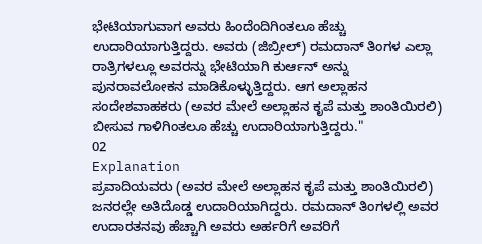ಭೇಟಿಯಾಗುವಾಗ ಅವರು ಹಿಂದೆಂದಿಗಿಂತಲೂ ಹೆಚ್ಚು ಉದಾರಿಯಾಗುತ್ತಿದ್ದರು. ಅವರು (ಜಿಬ್ರೀಲ್) ರಮದಾನ್ ತಿಂಗಳ ಎಲ್ಲಾ ರಾತ್ರಿಗಳಲ್ಲೂ ಅವರನ್ನು ಭೇಟಿಯಾಗಿ ಕುರ್ಆನ್ ಅನ್ನು ಪುನರಾವಲೋಕನ ಮಾಡಿಕೊಳ್ಳುತ್ತಿದ್ದರು. ಆಗ ಅಲ್ಲಾಹನ ಸಂದೇಶವಾಹಕರು (ಅವರ ಮೇಲೆ ಅಲ್ಲಾಹನ ಕೃಪೆ ಮತ್ತು ಶಾಂತಿಯಿರಲಿ) ಬೀಸುವ ಗಾಳಿಗಿಂತಲೂ ಹೆಚ್ಚು ಉದಾರಿಯಾಗುತ್ತಿದ್ದರು."
02
Explanation
ಪ್ರವಾದಿಯವರು (ಅವರ ಮೇಲೆ ಅಲ್ಲಾಹನ ಕೃಪೆ ಮತ್ತು ಶಾಂತಿಯಿರಲಿ) ಜನರಲ್ಲೇ ಅತಿದೊಡ್ಡ ಉದಾರಿಯಾಗಿದ್ದರು. ರಮದಾನ್ ತಿಂಗಳಲ್ಲಿ ಅವರ ಉದಾರತನವು ಹೆಚ್ಚಾಗಿ ಅವರು ಅರ್ಹರಿಗೆ ಅವರಿಗೆ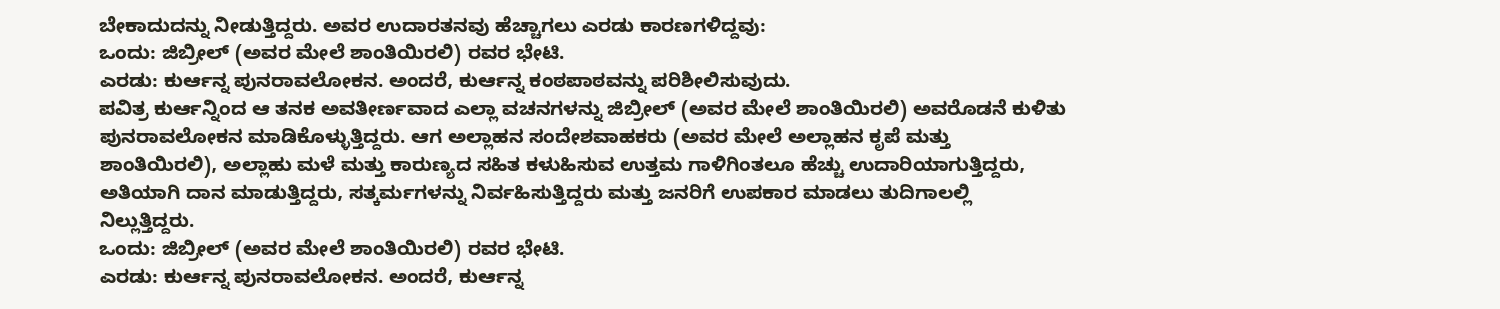ಬೇಕಾದುದನ್ನು ನೀಡುತ್ತಿದ್ದರು. ಅವರ ಉದಾರತನವು ಹೆಚ್ಚಾಗಲು ಎರಡು ಕಾರಣಗಳಿದ್ದವು:
ಒಂದು: ಜಿಬ್ರೀಲ್ (ಅವರ ಮೇಲೆ ಶಾಂತಿಯಿರಲಿ) ರವರ ಭೇಟಿ.
ಎರಡು: ಕುರ್ಆನ್ನ ಪುನರಾವಲೋಕನ. ಅಂದರೆ, ಕುರ್ಆನ್ನ ಕಂಠಪಾಠವನ್ನು ಪರಿಶೀಲಿಸುವುದು.
ಪವಿತ್ರ ಕುರ್ಆನ್ನಿಂದ ಆ ತನಕ ಅವತೀರ್ಣವಾದ ಎಲ್ಲಾ ವಚನಗಳನ್ನು ಜಿಬ್ರೀಲ್ (ಅವರ ಮೇಲೆ ಶಾಂತಿಯಿರಲಿ) ಅವರೊಡನೆ ಕುಳಿತು ಪುನರಾವಲೋಕನ ಮಾಡಿಕೊಳ್ಳುತ್ತಿದ್ದರು. ಆಗ ಅಲ್ಲಾಹನ ಸಂದೇಶವಾಹಕರು (ಅವರ ಮೇಲೆ ಅಲ್ಲಾಹನ ಕೃಪೆ ಮತ್ತು ಶಾಂತಿಯಿರಲಿ), ಅಲ್ಲಾಹು ಮಳೆ ಮತ್ತು ಕಾರುಣ್ಯದ ಸಹಿತ ಕಳುಹಿಸುವ ಉತ್ತಮ ಗಾಳಿಗಿಂತಲೂ ಹೆಚ್ಚು ಉದಾರಿಯಾಗುತ್ತಿದ್ದರು, ಅತಿಯಾಗಿ ದಾನ ಮಾಡುತ್ತಿದ್ದರು, ಸತ್ಕರ್ಮಗಳನ್ನು ನಿರ್ವಹಿಸುತ್ತಿದ್ದರು ಮತ್ತು ಜನರಿಗೆ ಉಪಕಾರ ಮಾಡಲು ತುದಿಗಾಲಲ್ಲಿ ನಿಲ್ಲುತ್ತಿದ್ದರು.
ಒಂದು: ಜಿಬ್ರೀಲ್ (ಅವರ ಮೇಲೆ ಶಾಂತಿಯಿರಲಿ) ರವರ ಭೇಟಿ.
ಎರಡು: ಕುರ್ಆನ್ನ ಪುನರಾವಲೋಕನ. ಅಂದರೆ, ಕುರ್ಆನ್ನ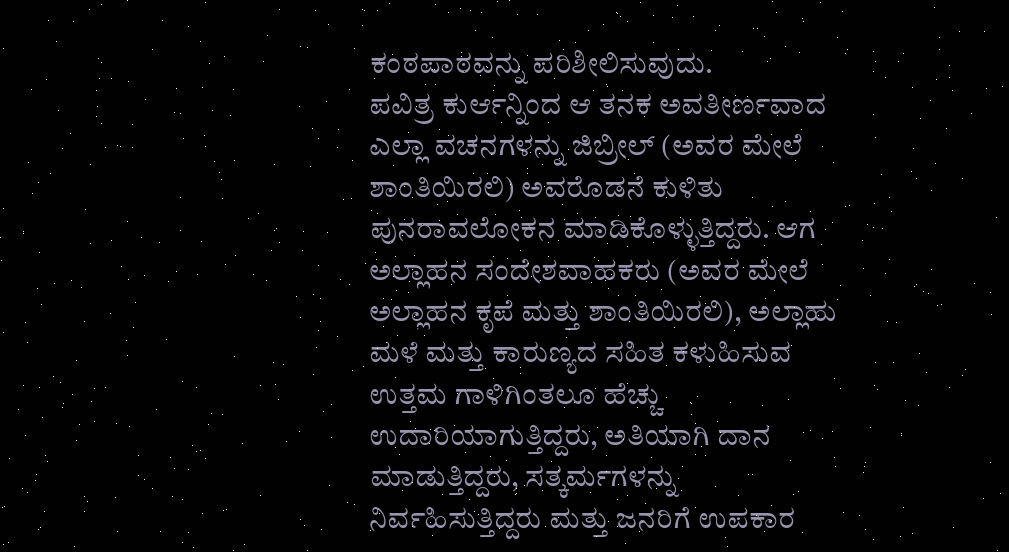ಕಂಠಪಾಠವನ್ನು ಪರಿಶೀಲಿಸುವುದು.
ಪವಿತ್ರ ಕುರ್ಆನ್ನಿಂದ ಆ ತನಕ ಅವತೀರ್ಣವಾದ ಎಲ್ಲಾ ವಚನಗಳನ್ನು ಜಿಬ್ರೀಲ್ (ಅವರ ಮೇಲೆ ಶಾಂತಿಯಿರಲಿ) ಅವರೊಡನೆ ಕುಳಿತು ಪುನರಾವಲೋಕನ ಮಾಡಿಕೊಳ್ಳುತ್ತಿದ್ದರು. ಆಗ ಅಲ್ಲಾಹನ ಸಂದೇಶವಾಹಕರು (ಅವರ ಮೇಲೆ ಅಲ್ಲಾಹನ ಕೃಪೆ ಮತ್ತು ಶಾಂತಿಯಿರಲಿ), ಅಲ್ಲಾಹು ಮಳೆ ಮತ್ತು ಕಾರುಣ್ಯದ ಸಹಿತ ಕಳುಹಿಸುವ ಉತ್ತಮ ಗಾಳಿಗಿಂತಲೂ ಹೆಚ್ಚು ಉದಾರಿಯಾಗುತ್ತಿದ್ದರು, ಅತಿಯಾಗಿ ದಾನ ಮಾಡುತ್ತಿದ್ದರು, ಸತ್ಕರ್ಮಗಳನ್ನು ನಿರ್ವಹಿಸುತ್ತಿದ್ದರು ಮತ್ತು ಜನರಿಗೆ ಉಪಕಾರ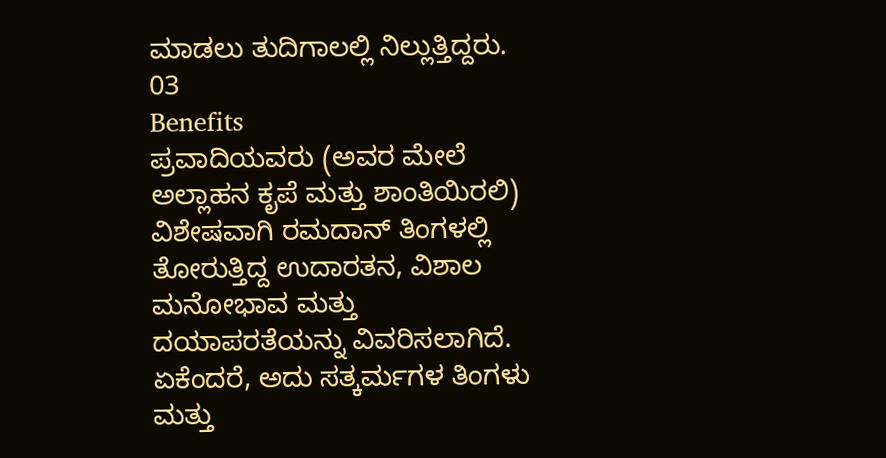ಮಾಡಲು ತುದಿಗಾಲಲ್ಲಿ ನಿಲ್ಲುತ್ತಿದ್ದರು.
03
Benefits
ಪ್ರವಾದಿಯವರು (ಅವರ ಮೇಲೆ ಅಲ್ಲಾಹನ ಕೃಪೆ ಮತ್ತು ಶಾಂತಿಯಿರಲಿ) ವಿಶೇಷವಾಗಿ ರಮದಾನ್ ತಿಂಗಳಲ್ಲಿ ತೋರುತ್ತಿದ್ದ ಉದಾರತನ, ವಿಶಾಲ ಮನೋಭಾವ ಮತ್ತು ದಯಾಪರತೆಯನ್ನು ವಿವರಿಸಲಾಗಿದೆ. ಏಕೆಂದರೆ, ಅದು ಸತ್ಕರ್ಮಗಳ ತಿಂಗಳು ಮತ್ತು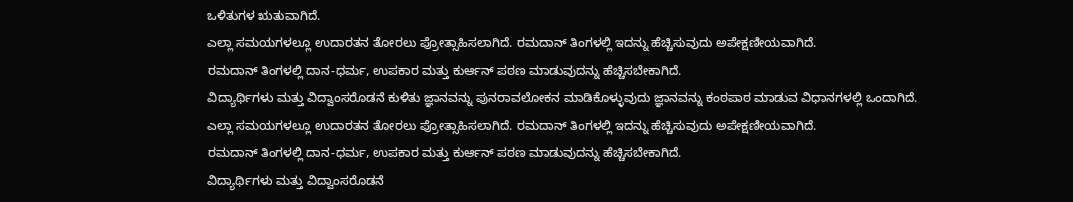ಒಳಿತುಗಳ ಋತುವಾಗಿದೆ.
ಎಲ್ಲಾ ಸಮಯಗಳಲ್ಲೂ ಉದಾರತನ ತೋರಲು ಪ್ರೋತ್ಸಾಹಿಸಲಾಗಿದೆ. ರಮದಾನ್ ತಿಂಗಳಲ್ಲಿ ಇದನ್ನು ಹೆಚ್ಚಿಸುವುದು ಅಪೇಕ್ಷಣೀಯವಾಗಿದೆ.
ರಮದಾನ್ ತಿಂಗಳಲ್ಲಿ ದಾನ-ಧರ್ಮ, ಉಪಕಾರ ಮತ್ತು ಕುರ್ಆನ್ ಪಠಣ ಮಾಡುವುದನ್ನು ಹೆಚ್ಚಿಸಬೇಕಾಗಿದೆ.
ವಿದ್ಯಾರ್ಥಿಗಳು ಮತ್ತು ವಿದ್ವಾಂಸರೊಡನೆ ಕುಳಿತು ಜ್ಞಾನವನ್ನು ಪುನರಾವಲೋಕನ ಮಾಡಿಕೊಳ್ಳುವುದು ಜ್ಞಾನವನ್ನು ಕಂಠಪಾಠ ಮಾಡುವ ವಿಧಾನಗಳಲ್ಲಿ ಒಂದಾಗಿದೆ.
ಎಲ್ಲಾ ಸಮಯಗಳಲ್ಲೂ ಉದಾರತನ ತೋರಲು ಪ್ರೋತ್ಸಾಹಿಸಲಾಗಿದೆ. ರಮದಾನ್ ತಿಂಗಳಲ್ಲಿ ಇದನ್ನು ಹೆಚ್ಚಿಸುವುದು ಅಪೇಕ್ಷಣೀಯವಾಗಿದೆ.
ರಮದಾನ್ ತಿಂಗಳಲ್ಲಿ ದಾನ-ಧರ್ಮ, ಉಪಕಾರ ಮತ್ತು ಕುರ್ಆನ್ ಪಠಣ ಮಾಡುವುದನ್ನು ಹೆಚ್ಚಿಸಬೇಕಾಗಿದೆ.
ವಿದ್ಯಾರ್ಥಿಗಳು ಮತ್ತು ವಿದ್ವಾಂಸರೊಡನೆ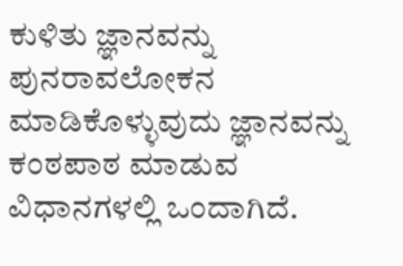ಕುಳಿತು ಜ್ಞಾನವನ್ನು ಪುನರಾವಲೋಕನ ಮಾಡಿಕೊಳ್ಳುವುದು ಜ್ಞಾನವನ್ನು ಕಂಠಪಾಠ ಮಾಡುವ ವಿಧಾನಗಳಲ್ಲಿ ಒಂದಾಗಿದೆ.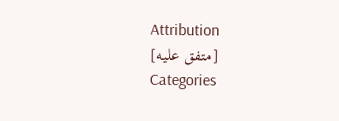Attribution
[متفق عليه]
Categories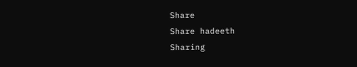Share
Share hadeeth
Sharing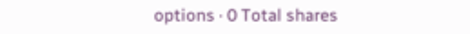options · 0 Total shares